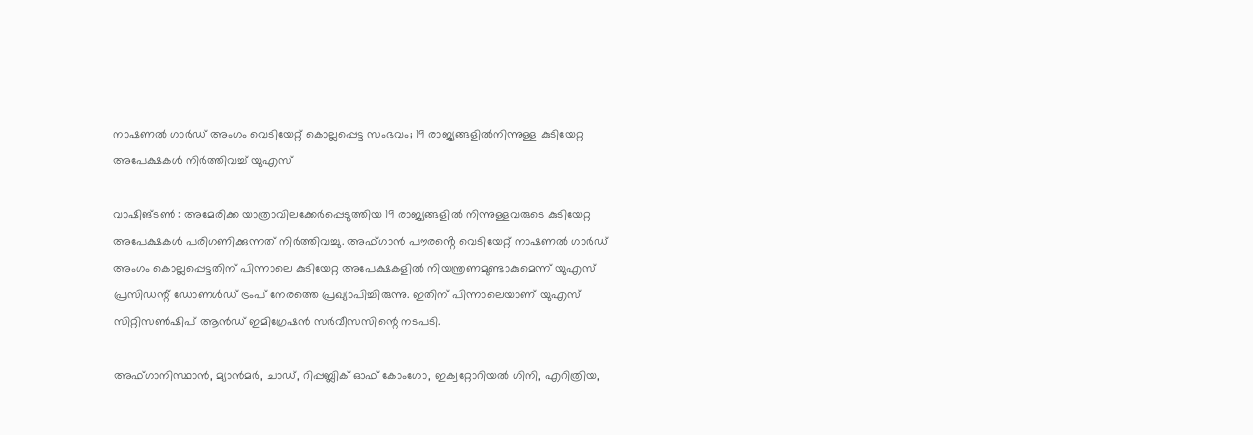നാഷണൽ ഗാർഡ് അംഗം വെടിയേറ്റ് കൊല്ലപ്പെട്ട സംഭവം; 19 രാജ്യങ്ങളിൽനിന്നുള്ള കുടിയേറ്റ അപേക്ഷകൾ നിർത്തിവച്ച് യുഎസ്

വാഷിങ്ടൺ : അമേരിക്ക യാത്രാവിലക്കേർപ്പെടുത്തിയ 19 രാജ്യങ്ങളിൽ നിന്നുള്ളവരുടെ കുടിയേറ്റ അപേക്ഷകൾ പരിഗണിക്കുന്നത് നിർത്തിവച്ചു. അഫ്ഗാൻ പൗരൻ്റെ വെടിയേറ്റ് നാഷണൽ ഗാർഡ് അംഗം കൊല്ലപ്പെട്ടതിന് പിന്നാലെ കുടിയേറ്റ അപേക്ഷകളിൽ നിയന്ത്രണമുണ്ടാകുമെന്ന് യുഎസ് പ്രസിഡന്റ് ഡോണൾഡ് ട്രംപ് നേരത്തെ പ്രഖ്യാപിച്ചിരുന്നു. ഇതിന് പിന്നാലെയാണ് യുഎസ് സിറ്റിസൺഷിപ് ആൻഡ് ഇമിഗ്രേഷൻ സർവീസസിന്റെ നടപടി.

അഫ്ഗാനിസ്ഥാൻ, മ്യാൻമർ, ചാഡ്, റിപ്പബ്ലിക് ഓഫ് കോംഗോ, ഇക്വറ്റോറിയൽ ഗിനി, എറിത്രിയ,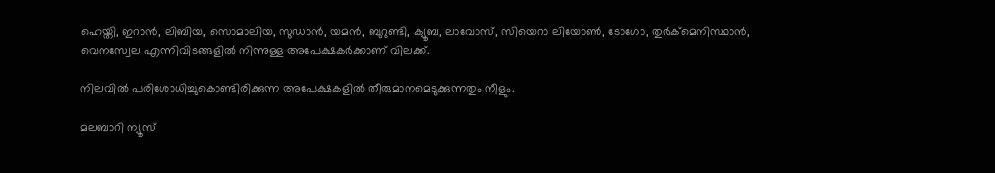ഹെയ്തി, ഇറാൻ, ലിബിയ, സൊമാലിയ, സുഡാൻ, യമൻ, ബുറുണ്ടി, ക്യൂബ, ലാവോസ്, സിയെറാ ലിയോൺ, ടോഗോ, തുർക്മെനിസ്ഥാൻ, വെനസ്വേല എന്നിവിടങ്ങളിൽ നിന്നുള്ള അപേക്ഷകർക്കാണ് വിലക്ക്.

നിലവിൽ പരിശോധിച്ചുകൊണ്ടിരിക്കുന്ന അപേക്ഷകളിൽ തീരുമാനമെടുക്കുന്നതും നീളും.

മലബാറി ന്യൂസ്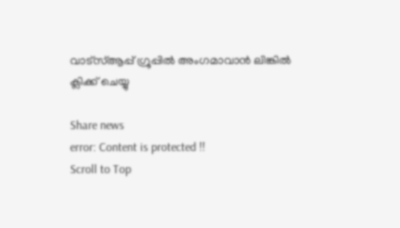വാട്‌സ്ആപ്പ് ഗ്രൂപ്പില്‍ അംഗമാവാന്‍ ലിങ്കില്‍ ക്ലിക്ക് ചെയ്യു

Share news
error: Content is protected !!
Scroll to Top